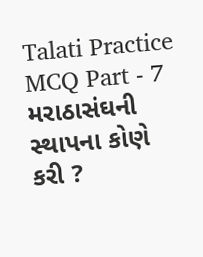Talati Practice MCQ Part - 7
મરાઠાસંઘની સ્થાપના કોણે કરી ?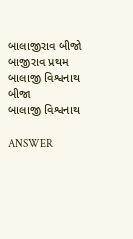બાલાજીરાવ બીજો
બાજીરાવ પ્રથમ
બાલાજી વિશ્વનાથ બીજા
બાલાજી વિશ્વનાથ

ANSWER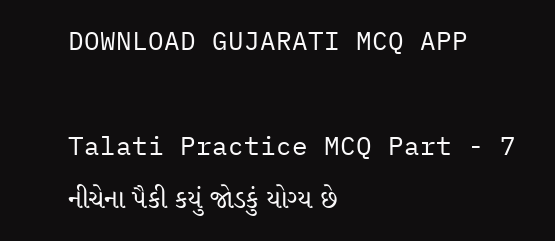DOWNLOAD GUJARATI MCQ APP

Talati Practice MCQ Part - 7
નીચેના પૈકી કયું જોડકું યોગ્ય છે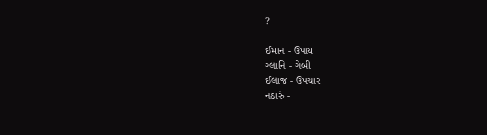?

ઈમાન - ઉપાય
ગ્લાનિ - ગેબી
ઈલાજ - ઉપચાર
નઠારું -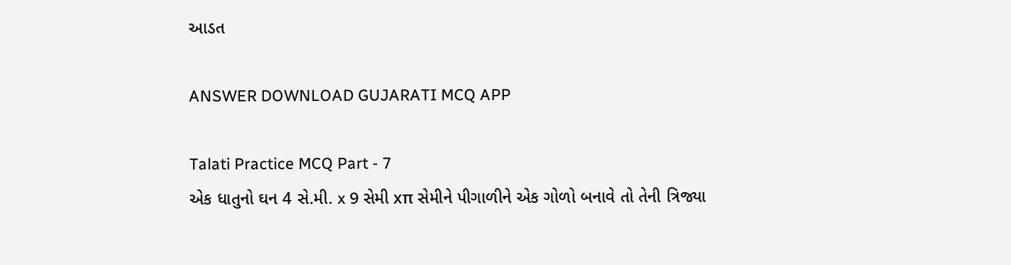આડત

ANSWER DOWNLOAD GUJARATI MCQ APP

Talati Practice MCQ Part - 7
એક ધાતુનો ઘન 4 સે.મી. x 9 સેમી xπ સેમીને પીગાળીને એક ગોળો બનાવે તો તેની ત્રિજ્યા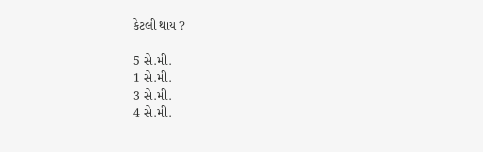કેટલી થાય ?

5 સે.મી.
1 સે.મી.
3 સે.મી.
4 સે.મી.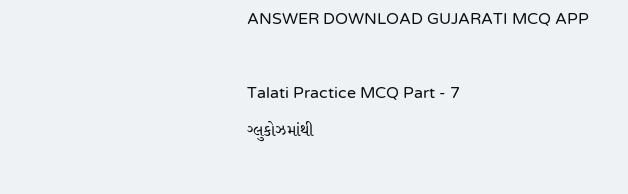ANSWER DOWNLOAD GUJARATI MCQ APP

Talati Practice MCQ Part - 7
ગ્લુકોઝમાંથી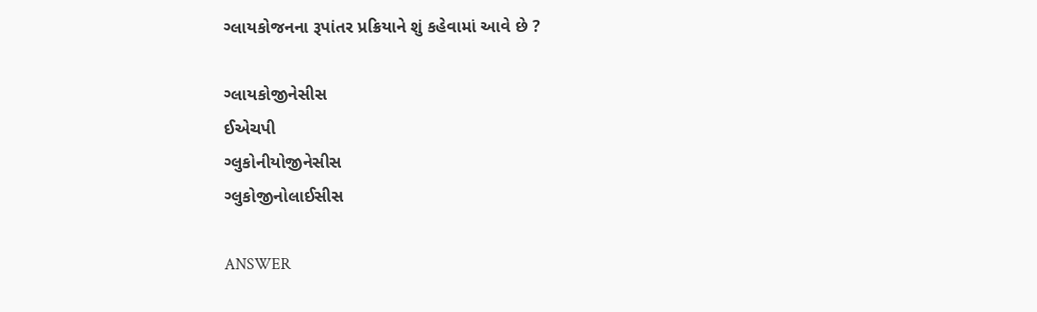ગ્લાયકોજનના રૂપાંતર પ્રક્રિયાને શું કહેવામાં આવે છે ?

ગ્લાયકોજીનેસીસ
ઈએચપી
ગ્લુકોનીયોજીનેસીસ
ગ્લુકોજીનોલાઈસીસ

ANSWER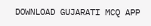DOWNLOAD GUJARATI MCQ APP